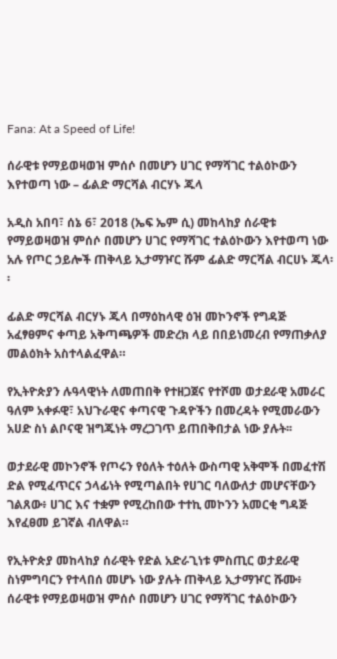Fana: At a Speed of Life!

ሰራዊቱ የማይወዛወዝ ምሰሶ በመሆን ሀገር የማሻገር ተልዕኮውን እየተወጣ ነው – ፊልድ ማርሻል ብርሃኑ ጁላ

አዲስ አበባ፣ ሰኔ 6፣ 2018 (ኤፍ ኤም ሲ) መከላከያ ሰራዊቱ የማይወዛወዝ ምሰሶ በመሆን ሀገር የማሻገር ተልዕኮውን እየተወጣ ነው አሉ የጦር ኃይሎች ጠቅላይ ኢታማዦር ሹም ፊልድ ማርሻል ብርሀኑ ጁላ፡፡

ፊልድ ማርሻል ብርሃኑ ጁላ በማዕከላዊ ዕዝ መኮንኖች የግዳጅ አፈፃፀምና ቀጣይ አቅጣጫዎች መድረክ ላይ በበይነመረብ የማጠቃለያ መልዕክት አስተላልፈዋል።

የኢትዮጵያን ሉዓላዊነት ለመጠበቅ የተዘጋጀና የተሾመ ወታደራዊ አመራር ዓለም አቀፉዊ፣ አህጉራዊና ቀጣናዊ ጉዳዮችን በመረዳት የሚመራውን አሀድ ስነ ልቦናዊ ዝግጁነት ማረጋገጥ ይጠበቅበታል ነው ያሉት፡፡

ወታደራዊ መኮንኖች የጦሩን የዕለት ተዕለት ውስጣዊ አቅሞች በመፈተሽ ድል የሚፈጥርና ኃላፊነት የሚጣልበት የሀገር ባለውለታ መሆናቸውን ገልጸው፥ ሀገር እና ተቋም የሚረከበው ተተኪ መኮንን አመርቂ ግዳጅ እየፈፀመ ይገኛል ብለዋል።

የኢትዮጵያ መከላከያ ሰራዊት የድል አድራጊነቱ ምስጢር ወታደራዊ ስነምግባርን የተላበሰ መሆኑ ነው ያሉት ጠቅላይ ኢታማዦር ሹሙ፥ ሰራዊቱ የማይወዛወዝ ምሰሶ በመሆን ሀገር የማሻገር ተልዕኮውን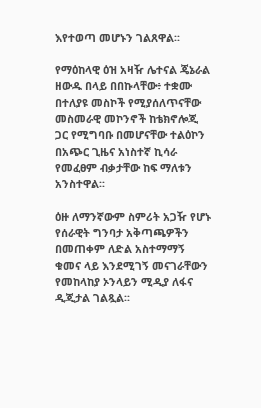እየተወጣ መሆኑን ገልጸዋል፡፡

የማዕከላዊ ዕዝ አዛዥ ሌተናል ጄኔራል ዘውዱ በላይ በበኩላቸው፥ ተቋሙ በተለያዩ መስኮች የሚያሰለጥናቸው መስመራዊ መኮንኖች ከቴክኖሎጂ ጋር የሚግባቡ በመሆናቸው ተልዕኮን በአጭር ጊዜና አነስተኛ ኪሳራ የመፈፀም ብቃታቸው ከፍ ማለቱን አንስተዋል፡፡

ዕዙ ለማንኛውም ስምሪት አጋዥ የሆኑ የሰራዊት ግንባታ አቅጣጫዎችን በመጠቀም ለድል አስተማማኝ ቁመና ላይ እንደሚገኝ መናገራቸውን የመከላከያ ኦንላይን ሚዲያ ለፋና ዲጂታል ገልጿል፡፡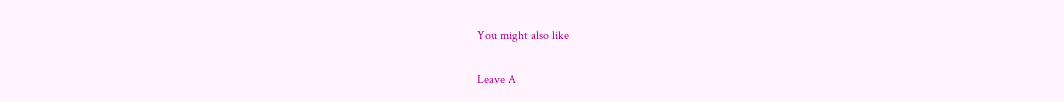You might also like

Leave A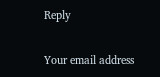Reply

Your email address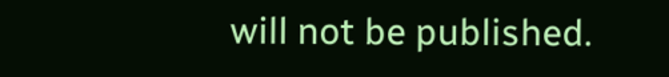will not be published.